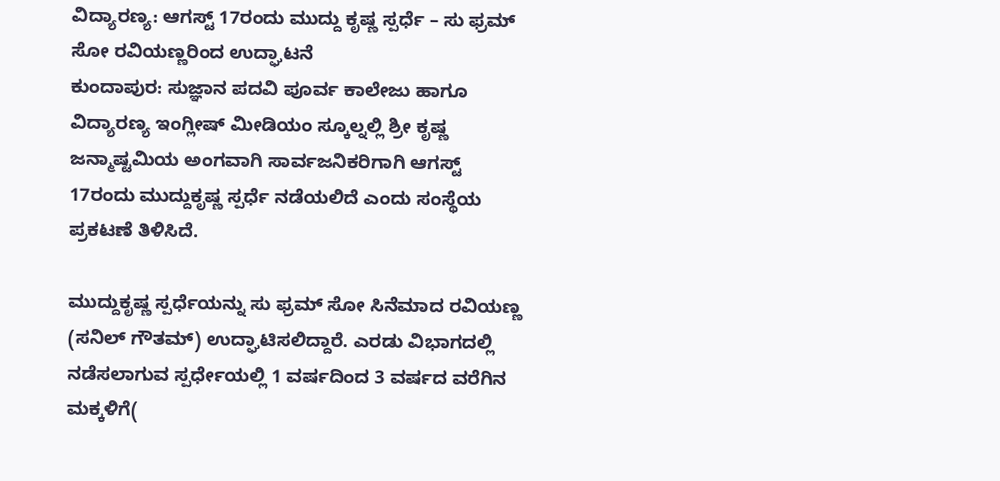ವಿದ್ಯಾರಣ್ಯ: ಆಗಸ್ಟ್ 17ರಂದು ಮುದ್ದು ಕೃಷ್ಣ ಸ್ಪರ್ಧೆ – ಸು ಫ್ರಮ್ ಸೋ ರವಿಯಣ್ಣರಿಂದ ಉದ್ಘಾಟನೆ
ಕುಂದಾಪುರ: ಸುಜ್ಞಾನ ಪದವಿ ಪೂರ್ವ ಕಾಲೇಜು ಹಾಗೂ ವಿದ್ಯಾರಣ್ಯ ಇಂಗ್ಲೀಷ್ ಮೀಡಿಯಂ ಸ್ಕೂಲ್ನಲ್ಲಿ ಶ್ರೀ ಕೃಷ್ಣ ಜನ್ಮಾಷ್ಟಮಿಯ ಅಂಗವಾಗಿ ಸಾರ್ವಜನಿಕರಿಗಾಗಿ ಆಗಸ್ಟ್ 17ರಂದು ಮುದ್ದುಕೃಷ್ಣ ಸ್ಪರ್ಧೆ ನಡೆಯಲಿದೆ ಎಂದು ಸಂಸ್ಥೆಯ ಪ್ರಕಟಣೆ ತಿಳಿಸಿದೆ.

ಮುದ್ದುಕೃಷ್ಣ ಸ್ಪರ್ಧೆಯನ್ನು ಸು ಫ್ರಮ್ ಸೋ ಸಿನೆಮಾದ ರವಿಯಣ್ಣ (ಸನಿಲ್ ಗೌತಮ್) ಉದ್ಘಾಟಿಸಲಿದ್ದಾರೆ. ಎರಡು ವಿಭಾಗದಲ್ಲಿ ನಡೆಸಲಾಗುವ ಸ್ಪರ್ಧೇಯಲ್ಲಿ 1 ವರ್ಷದಿಂದ 3 ವರ್ಷದ ವರೆಗಿನ ಮಕ್ಕಳಿಗೆ(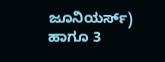ಜೂನಿಯರ್ಸ್) ಹಾಗೂ 3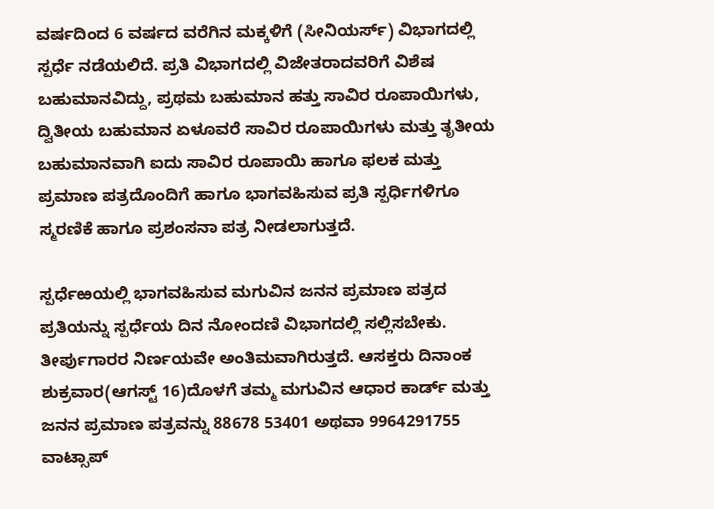ವರ್ಷದಿಂದ 6 ವರ್ಷದ ವರೆಗಿನ ಮಕ್ಕಳಿಗೆ (ಸೀನಿಯರ್ಸ್) ವಿಭಾಗದಲ್ಲಿ ಸ್ಪರ್ಧೆ ನಡೆಯಲಿದೆ. ಪ್ರತಿ ವಿಭಾಗದಲ್ಲಿ ವಿಜೇತರಾದವರಿಗೆ ವಿಶೆಷ ಬಹುಮಾನವಿದ್ದು, ಪ್ರಥಮ ಬಹುಮಾನ ಹತ್ತು ಸಾವಿರ ರೂಪಾಯಿಗಳು, ದ್ವಿತೀಯ ಬಹುಮಾನ ಏಳೂವರೆ ಸಾವಿರ ರೂಪಾಯಿಗಳು ಮತ್ತು ತೃತೀಯ ಬಹುಮಾನವಾಗಿ ಐದು ಸಾವಿರ ರೂಪಾಯಿ ಹಾಗೂ ಫಲಕ ಮತ್ತು ಪ್ರಮಾಣ ಪತ್ರದೊಂದಿಗೆ ಹಾಗೂ ಭಾಗವಹಿಸುವ ಪ್ರತಿ ಸ್ಪರ್ಧಿಗಳಿಗೂ ಸ್ಮರಣಿಕೆ ಹಾಗೂ ಪ್ರಶಂಸನಾ ಪತ್ರ ನೀಡಲಾಗುತ್ತದೆ.

ಸ್ಪರ್ಧೆಱಯಲ್ಲಿ ಭಾಗವಹಿಸುವ ಮಗುವಿನ ಜನನ ಪ್ರಮಾಣ ಪತ್ರದ ಪ್ರತಿಯನ್ನು ಸ್ಪರ್ಧೆಯ ದಿನ ನೋಂದಣಿ ವಿಭಾಗದಲ್ಲಿ ಸಲ್ಲಿಸಬೇಕು. ತೀರ್ಪುಗಾರರ ನಿರ್ಣಯವೇ ಅಂತಿಮವಾಗಿರುತ್ತದೆ. ಆಸಕ್ತರು ದಿನಾಂಕ ಶುಕ್ರವಾರ(ಆಗಸ್ಟ್ 16)ದೊಳಗೆ ತಮ್ಮ ಮಗುವಿನ ಆಧಾರ ಕಾರ್ಡ್ ಮತ್ತು ಜನನ ಪ್ರಮಾಣ ಪತ್ರವನ್ನು 88678 53401 ಅಥವಾ 9964291755 ವಾಟ್ಸಾಪ್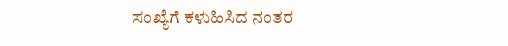ಸಂಖ್ಯೆಗೆ ಕಳುಹಿಸಿದ ನಂತರ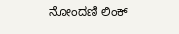ನೋಂದಣಿ ಲಿಂಕ್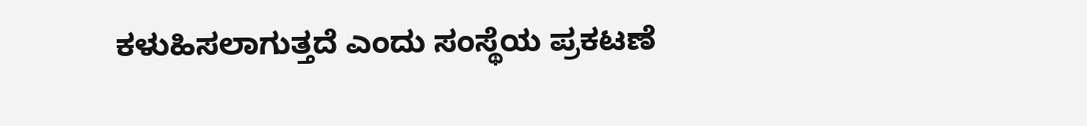ಕಳುಹಿಸಲಾಗುತ್ತದೆ ಎಂದು ಸಂಸ್ಥೆಯ ಪ್ರಕಟಣೆ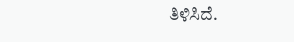ತಿಳಿಸಿದೆ.